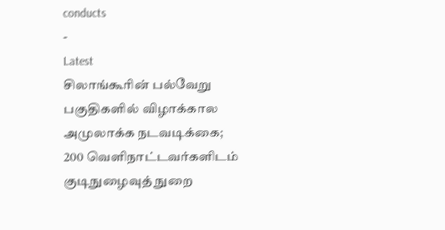conducts
-
Latest
சிலாங்கூரின் பல்வேறு பகுதிகளில் விழாக்கால அமுலாக்க நடவடிக்கை; 200 வெளிநாட்டவர்களிடம் குடிநுழைவுத் நுறை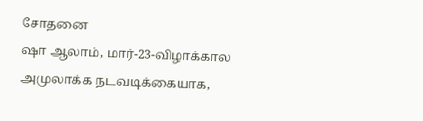சோதனை
ஷா ஆலாம், மார்-23-விழாக்கால அமுலாக்க நடவடிக்கையாக,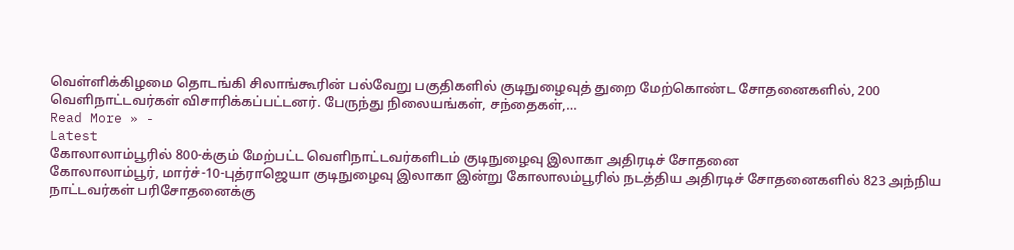வெள்ளிக்கிழமை தொடங்கி சிலாங்கூரின் பல்வேறு பகுதிகளில் குடிநுழைவுத் துறை மேற்கொண்ட சோதனைகளில், 200 வெளிநாட்டவர்கள் விசாரிக்கப்பட்டனர். பேருந்து நிலையங்கள், சந்தைகள்,…
Read More » -
Latest
கோலாலாம்பூரில் 800-க்கும் மேற்பட்ட வெளிநாட்டவர்களிடம் குடிநுழைவு இலாகா அதிரடிச் சோதனை
கோலாலாம்பூர், மார்ச்-10-புத்ராஜெயா குடிநுழைவு இலாகா இன்று கோலாலம்பூரில் நடத்திய அதிரடிச் சோதனைகளில் 823 அந்நிய நாட்டவர்கள் பரிசோதனைக்கு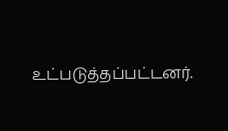உட்படுத்தப்பட்டனர்.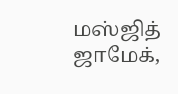மஸ்ஜித் ஜாமேக்,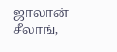ஜாலான் சீலாங்,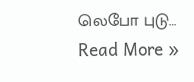லெபோ புடு…
Read More »